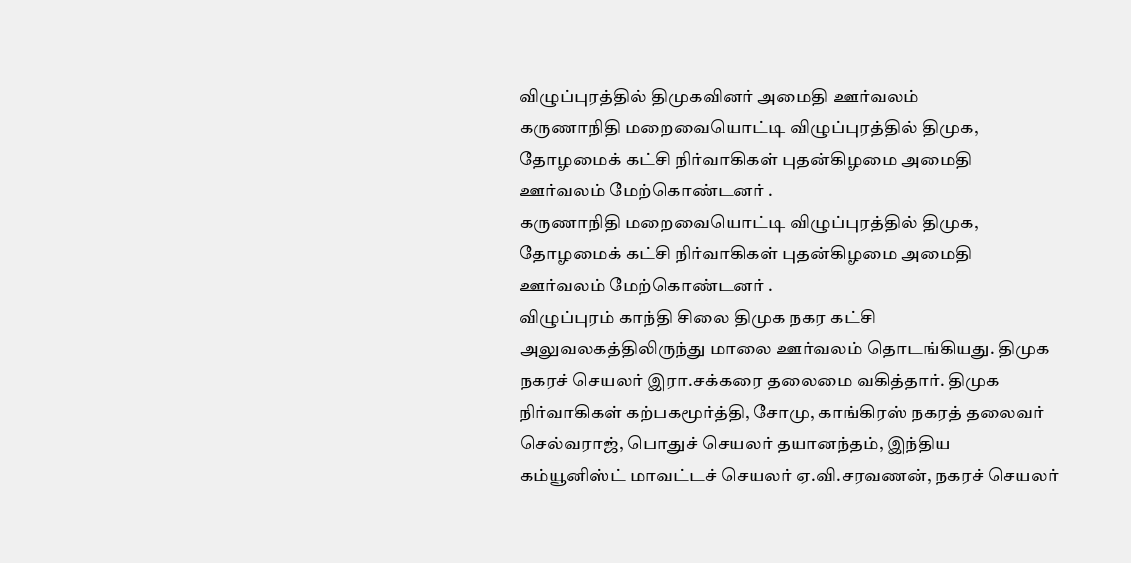விழுப்புரத்தில் திமுகவினர் அமைதி ஊர்வலம்
கருணாநிதி மறைவையொட்டி விழுப்புரத்தில் திமுக, தோழமைக் கட்சி நிர்வாகிகள் புதன்கிழமை அமைதி ஊர்வலம் மேற்கொண்டனர் .
கருணாநிதி மறைவையொட்டி விழுப்புரத்தில் திமுக, தோழமைக் கட்சி நிர்வாகிகள் புதன்கிழமை அமைதி ஊர்வலம் மேற்கொண்டனர் .
விழுப்புரம் காந்தி சிலை திமுக நகர கட்சி அலுவலகத்திலிருந்து மாலை ஊர்வலம் தொடங்கியது. திமுக நகரச் செயலர் இரா.சக்கரை தலைமை வகித்தார். திமுக நிர்வாகிகள் கற்பகமூர்த்தி, சோமு, காங்கிரஸ் நகரத் தலைவர் செல்வராஜ், பொதுச் செயலர் தயானந்தம், இந்திய கம்யூனிஸ்ட் மாவட்டச் செயலர் ஏ.வி.சரவணன், நகரச் செயலர்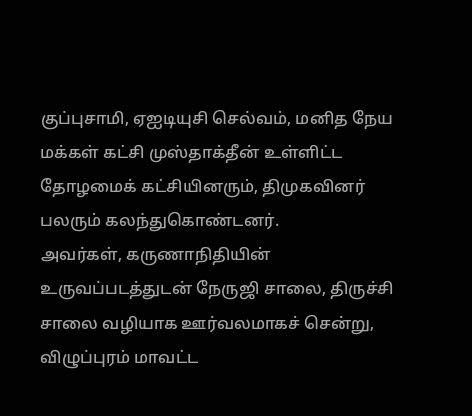குப்புசாமி, ஏஐடியுசி செல்வம், மனித நேய மக்கள் கட்சி முஸ்தாக்தீன் உள்ளிட்ட தோழமைக் கட்சியினரும், திமுகவினர் பலரும் கலந்துகொண்டனர்.
அவர்கள், கருணாநிதியின் உருவப்படத்துடன் நேருஜி சாலை, திருச்சி சாலை வழியாக ஊர்வலமாகச் சென்று, விழுப்புரம் மாவட்ட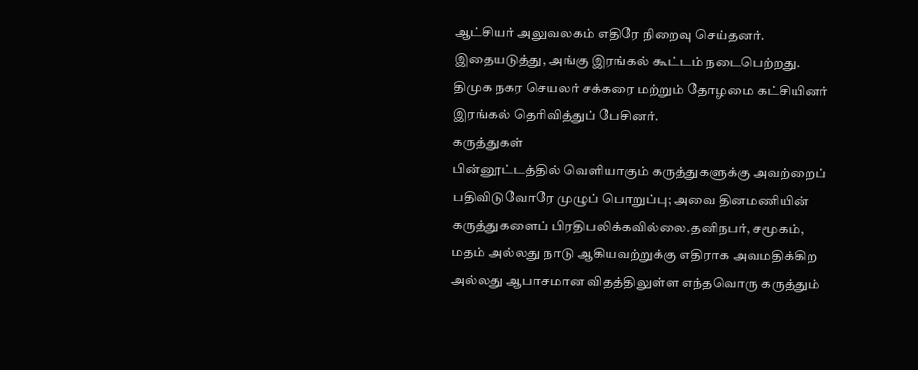ஆட்சியர் அலுவலகம் எதிரே நிறைவு செய்தனர். இதையடுத்து, அங்கு இரங்கல் கூட்டம் நடைபெற்றது. திமுக நகர செயலர் சக்கரை மற்றும் தோழமை கட்சியினர் இரங்கல் தெரிவித்துப் பேசினர்.
கருத்துகள்
பின்னூட்டத்தில் வெளியாகும் கருத்துகளுக்கு அவற்றைப் பதிவிடுவோரே முழுப் பொறுப்பு; அவை தினமணியின் கருத்துகளைப் பிரதிபலிக்கவில்லை.தனிநபர், சமூகம், மதம் அல்லது நாடு ஆகியவற்றுக்கு எதிராக அவமதிக்கிற அல்லது ஆபாசமான விதத்திலுள்ள எந்தவொரு கருத்தும்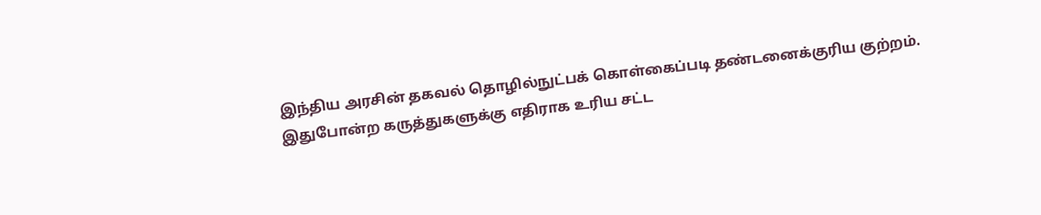இந்திய அரசின் தகவல் தொழில்நுட்பக் கொள்கைப்படி தண்டனைக்குரிய குற்றம். இதுபோன்ற கருத்துகளுக்கு எதிராக உரிய சட்ட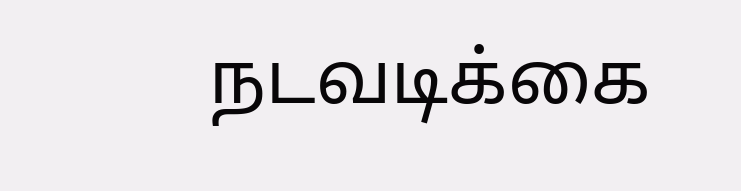நடவடிக்கை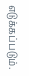எடுக்கப்படும்.